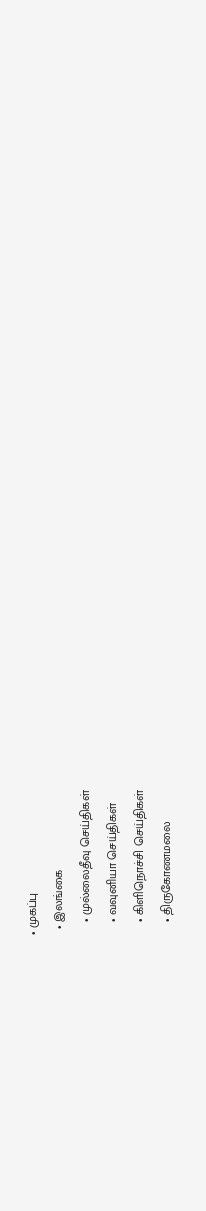• முகப்பு
  • இலங்கை
    • முல்லைதீவு செய்திகள்
    • வவுனியா செய்திகள்
    • கிளிநொச்சி செய்திகள்
    • திருகோணமலை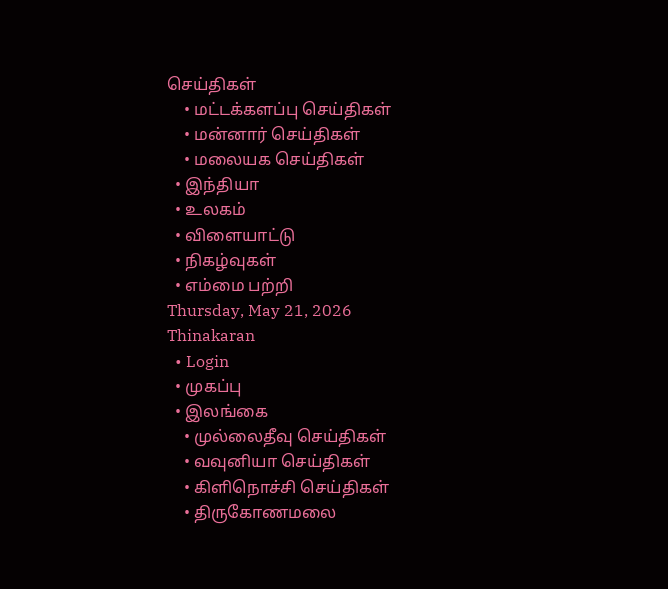செய்திகள்
    • மட்டக்களப்பு செய்திகள்
    • மன்னார் செய்திகள்
    • மலையக செய்திகள்
  • இந்தியா
  • உலகம்
  • விளையாட்டு
  • நிகழ்வுகள்
  • எம்மை பற்றி
Thursday, May 21, 2026
Thinakaran
  • Login
  • முகப்பு
  • இலங்கை
    • முல்லைதீவு செய்திகள்
    • வவுனியா செய்திகள்
    • கிளிநொச்சி செய்திகள்
    • திருகோணமலை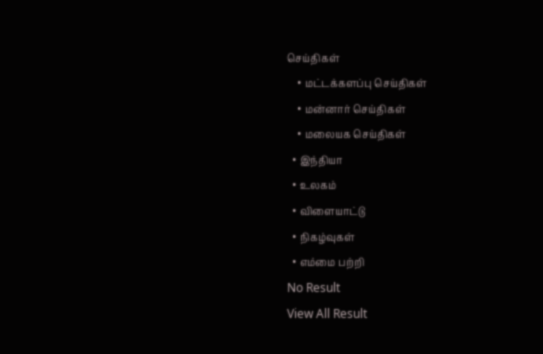செய்திகள்
    • மட்டக்களப்பு செய்திகள்
    • மன்னார் செய்திகள்
    • மலையக செய்திகள்
  • இந்தியா
  • உலகம்
  • விளையாட்டு
  • நிகழ்வுகள்
  • எம்மை பற்றி
No Result
View All Result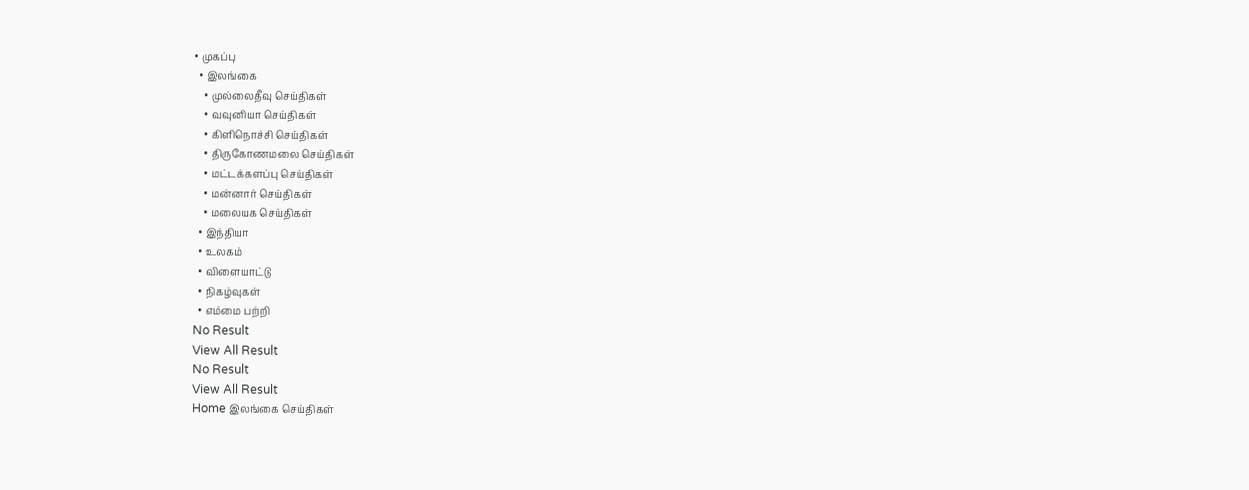• முகப்பு
  • இலங்கை
    • முல்லைதீவு செய்திகள்
    • வவுனியா செய்திகள்
    • கிளிநொச்சி செய்திகள்
    • திருகோணமலை செய்திகள்
    • மட்டக்களப்பு செய்திகள்
    • மன்னார் செய்திகள்
    • மலையக செய்திகள்
  • இந்தியா
  • உலகம்
  • விளையாட்டு
  • நிகழ்வுகள்
  • எம்மை பற்றி
No Result
View All Result
No Result
View All Result
Home இலங்கை செய்திகள்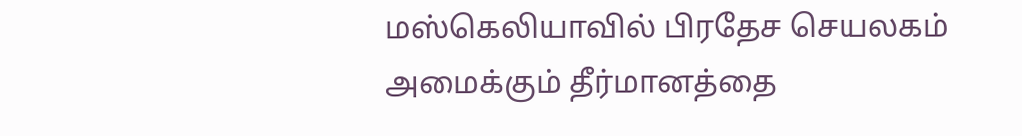மஸ்கெலியாவில் பிரதேச செயலகம் அமைக்கும் தீர்மானத்தை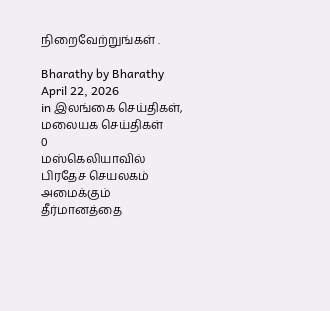நிறைவேற்றுங்கள் .

Bharathy by Bharathy
April 22, 2026
in இலங்கை செய்திகள், மலையக செய்திகள்
0
மஸ்கெலியாவில் பிரதேச செயலகம் அமைக்கும் தீர்மானத்தை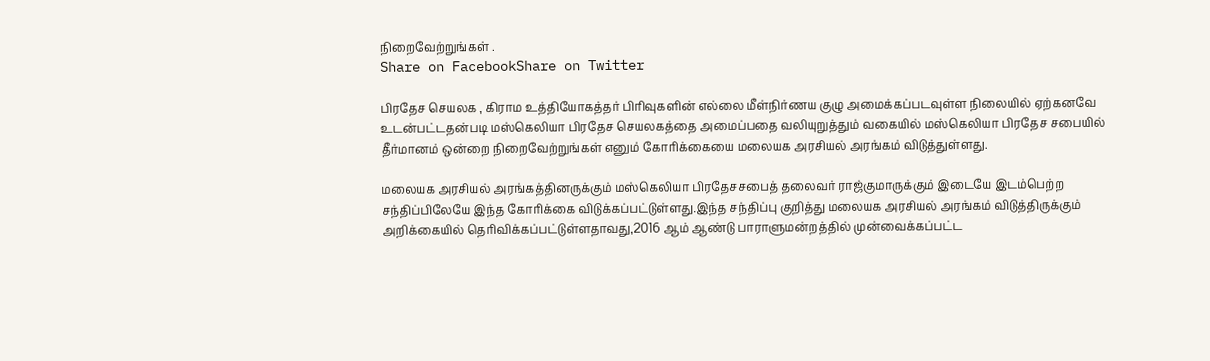நிறைவேற்றுங்கள் .
Share on FacebookShare on Twitter

பிரதேச செயலக , கிராம உத்தியோகத்தர் பிரிவுகளின் எல்லை மீள்நிர்ணய குழு அமைக்கப்படவுள்ள நிலையில் ஏற்கனவே உடன்பட்டதன்படி மஸ்கெலியா பிரதேச செயலகத்தை அமைப்பதை வலியுறுத்தும் வகையில் மஸ்கெலியா பிரதேச சபையில் தீர்மானம் ஒன்றை நிறைவேற்றுங்கள் எனும் கோரிக்கையை மலையக அரசியல் அரங்கம் விடுத்துள்ளது.

மலையக அரசியல் அரங்கத்தினருக்கும் மஸ்கெலியா பிரதேசசபைத் தலைவர் ராஜ்குமாருக்கும் இடையே இடம்பெற்ற சந்திப்பிலேயே இந்த கோரிக்கை விடுக்கப்பட்டுள்ளது.இந்த சந்திப்பு குறித்து மலையக அரசியல் அரங்கம் விடுத்திருக்கும் அறிக்கையில் தெரிவிக்கப்பட்டுள்ளதாவது,2016 ஆம் ஆண்டு பாராளுமன்றத்தில் முன்வைக்கப்பட்ட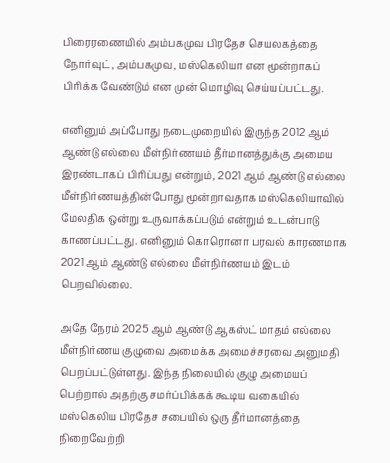பிரைரணையில் அம்பகமுவ பிரதேச செயலகத்தை நோர்வுட், அம்பகமுவ, மஸ்கெலியா என மூன்றாகப் பிரிக்க வேண்டும் என முன் மொழிவு செய்யப்பட்டது.

எனினும் அப்போது நடைமுறையில் இருந்த 2012 ஆம் ஆண்டு எல்லை மீள்நிர்ணயம் தீர்மானத்துக்கு அமைய இரண்டாகப் பிரிப்பது என்றும், 2021 ஆம் ஆண்டு எல்லை மீள்நிர்ணயத்தின்போது மூன்றாவதாக மஸ்கெலியாவில் மேலதிக ஒன்று உருவாக்கப்படும் என்றும் உடன்பாடு காணப்பட்டது. எனினும் கொரொனா பரவல் காரணமாக 2021 ஆம் ஆண்டு எல்லை மீள்நிர்ணயம் இடம் பெறவில்லை.

அதே நேரம் 2025 ஆம் ஆண்டு ஆகஸ்ட் மாதம் எல்லை மீள்நிர்ணய குழுவை அமைக்க அமைச்சரவை அனுமதி பெறப்பட்டுள்ளது. இந்த நிலையில் குழு அமையப் பெற்றால் அதற்கு சமர்ப்பிக்கக் கூடிய வகையில் மஸ்கெலிய பிரதேச சபையில் ஒரு தீர்மானத்தை நிறைவேற்றி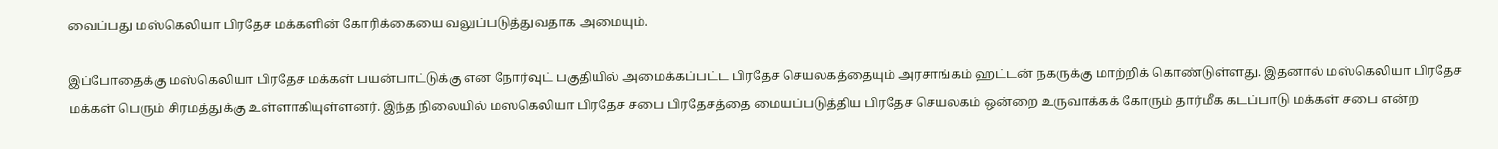வைப்பது மஸ்கெலியா பிரதேச மக்களின் கோரிக்கையை வலுப்படுத்துவதாக அமையும்.

இப்போதைக்கு மஸ்கெலியா பிரதேச மக்கள் பயன்பாட்டுக்கு என நோர்வுட் பகுதியில் அமைக்கப்பட்ட பிரதேச செயலகத்தையும் அரசாங்கம் ஹட்டன் நகருக்கு மாற்றிக் கொண்டுள்ளது. இதனால் மஸ்கெலியா பிரதேச மக்கள் பெரும் சிரமத்துக்கு உள்ளாகியுள்ளனர். இந்த நிலையில் மஸகெலியா பிரதேச சபை பிரதேசத்தை மையப்படுத்திய பிரதேச செயலகம் ஒன்றை உருவாக்கக் கோரும் தார்மீக கடப்பாடு மக்கள் சபை என்ற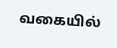வகையில்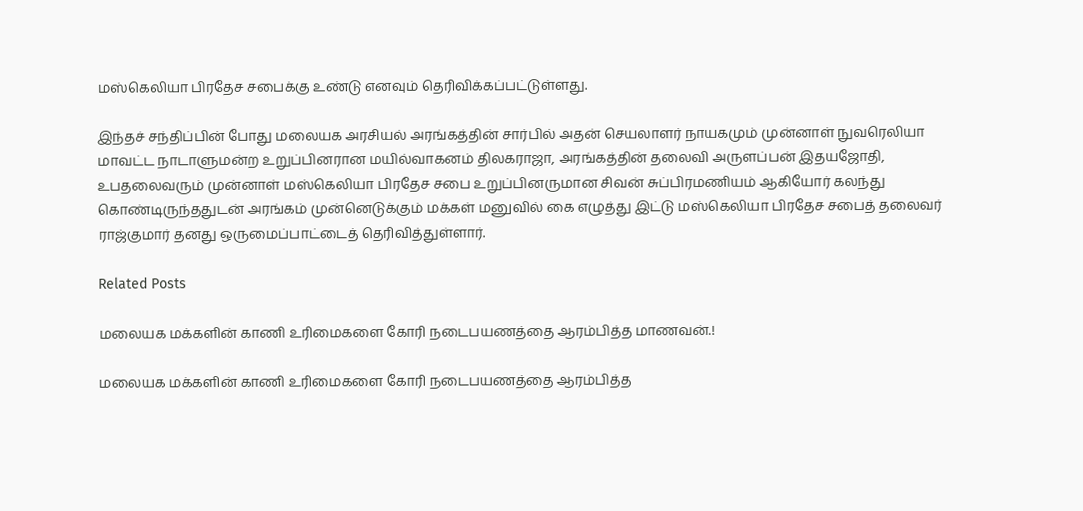மஸ்கெலியா பிரதேச சபைக்கு உண்டு எனவும் தெரிவிக்கப்பட்டுள்ளது.

இந்தச் சந்திப்பின் போது மலையக அரசியல் அரங்கத்தின் சார்பில் அதன் செயலாளர் நாயகமும் முன்னாள் நுவரெலியா மாவட்ட நாடாளுமன்ற உறுப்பினரான மயில்வாகனம் திலகராஜா, அரங்கத்தின் தலைவி அருளப்பன் இதயஜோதி, உபதலைவரும் முன்னாள் மஸ்கெலியா பிரதேச சபை உறுப்பினருமான சிவன் சுப்பிரமணியம் ஆகியோர் கலந்து கொண்டிருந்ததுடன் அரங்கம் முன்னெடுக்கும் மக்கள் மனுவில் கை எழுத்து இட்டு மஸ்கெலியா பிரதேச சபைத் தலைவர் ராஜ்குமார் தனது ஒருமைப்பாட்டைத் தெரிவித்துள்ளார்.

Related Posts

மலையக மக்களின் காணி உரிமைகளை கோரி நடைபயணத்தை ஆரம்பித்த மாணவன்.!

மலையக மக்களின் காணி உரிமைகளை கோரி நடைபயணத்தை ஆரம்பித்த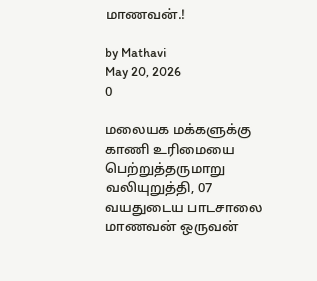மாணவன்.!

by Mathavi
May 20, 2026
0

மலையக மக்களுக்கு காணி உரிமையை பெற்றுத்தருமாறு வலியுறுத்தி, 07 வயதுடைய பாடசாலை மாணவன் ஒருவன்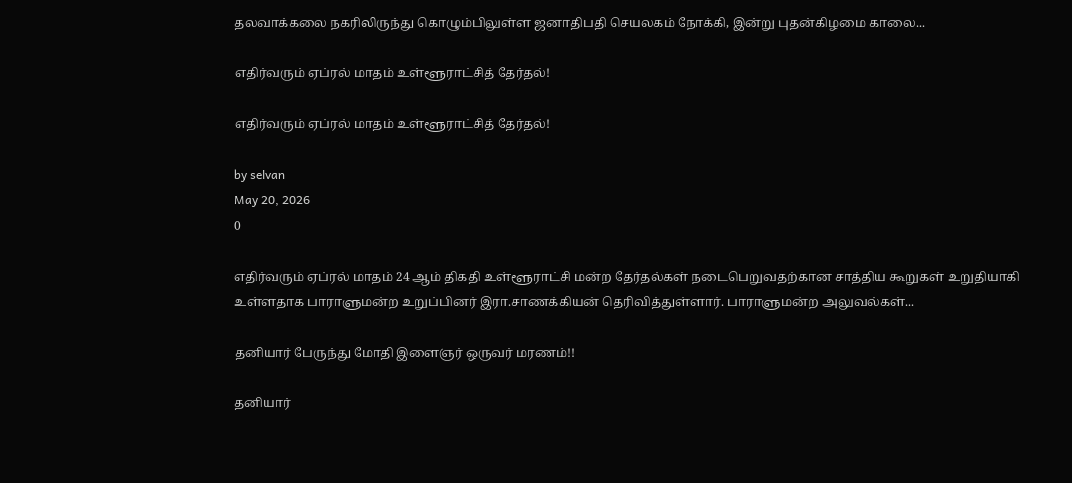தலவாக்கலை நகரிலிருந்து கொழும்பிலுள்ள ஜனாதிபதி செயலகம் நோக்கி, இன்று புதன்கிழமை காலை...

எதிர்வரும் ஏப்ரல் மாதம் உள்ளூராட்சித் தேர்தல்!

எதிர்வரும் ஏப்ரல் மாதம் உள்ளூராட்சித் தேர்தல்!

by selvan
May 20, 2026
0

எதிர்வரும் ஏப்ரல் மாதம் 24 ஆம் திகதி உள்ளூராட்சி மன்ற தேர்தல்கள் நடைபெறுவதற்கான சாத்திய கூறுகள் உறுதியாகி உள்ளதாக பாராளுமன்ற உறுப்பினர் இரா.சாணக்கியன் தெரிவித்துள்ளார். பாராளுமன்ற அலுவல்கள்...

தனியார் பேருந்து மோதி இளைஞர் ஒருவர் மரணம்!!

தனியார்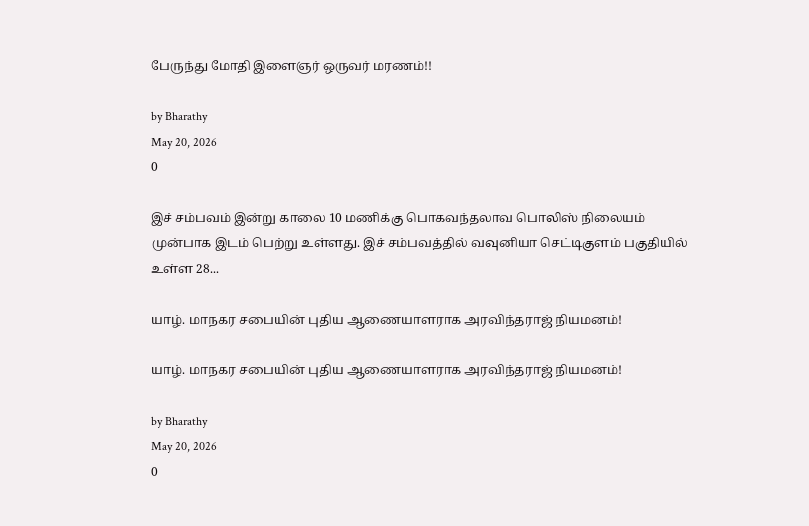பேருந்து மோதி இளைஞர் ஒருவர் மரணம்!!

by Bharathy
May 20, 2026
0

இச் சம்பவம் இன்று காலை 10 மணிக்கு பொகவந்தலாவ பொலிஸ் நிலையம் முன்பாக இடம் பெற்று உள்ளது. இச் சம்பவத்தில் வவுனியா செட்டிகுளம் பகுதியில் உள்ள 28...

யாழ். மாநகர சபையின் புதிய ஆணையாளராக அரவிந்தராஜ் நியமனம்!

யாழ். மாநகர சபையின் புதிய ஆணையாளராக அரவிந்தராஜ் நியமனம்!

by Bharathy
May 20, 2026
0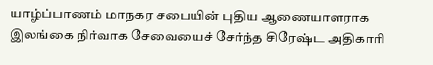யாழ்ப்பாணம் மாநகர சபையின் புதிய ஆணையாளராக இலங்கை நிர்வாக சேவையைச் சேர்ந்த சிரேஷ்ட அதிகாரி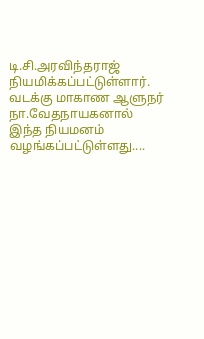டி.சி.அரவிந்தராஜ் நியமிக்கப்பட்டுள்ளார். வடக்கு மாகாண ஆளுநர் நா.வேதநாயகனால் இந்த நியமனம் வழங்கப்பட்டுள்ளது....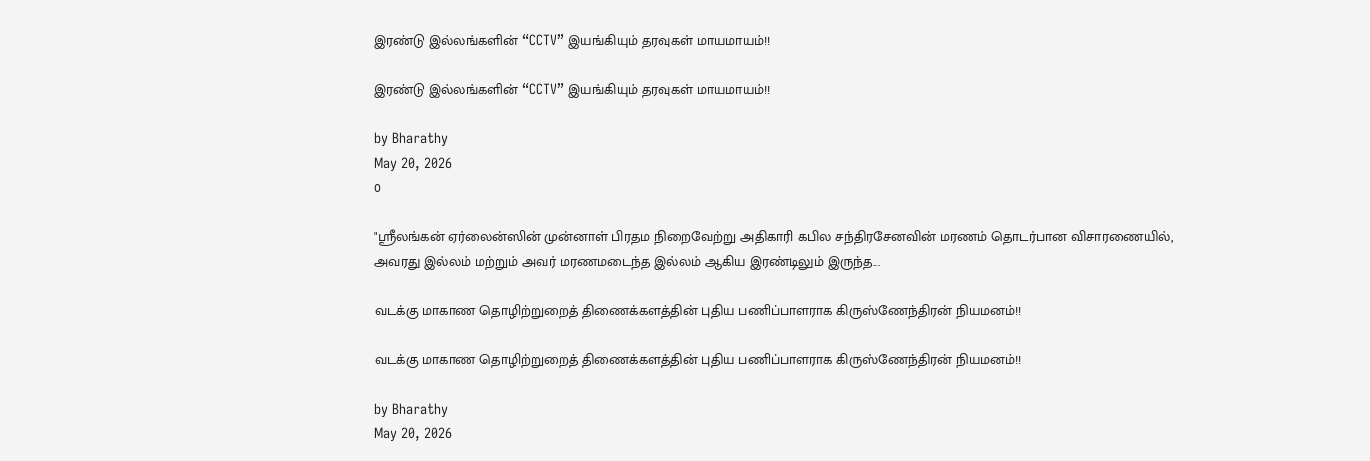இரண்டு இல்லங்களின் “CCTV” இயங்கியும் தரவுகள் மாயமாயம்!!

இரண்டு இல்லங்களின் “CCTV” இயங்கியும் தரவுகள் மாயமாயம்!!

by Bharathy
May 20, 2026
0

"ஸ்ரீலங்கன் ஏர்லைன்ஸின் முன்னாள் பிரதம நிறைவேற்று அதிகாரி கபில சந்திரசேனவின் மரணம் தொடர்பான விசாரணையில், அவரது இல்லம் மற்றும் அவர் மரணமடைந்த இல்லம் ஆகிய இரண்டிலும் இருந்த...

வடக்கு மாகாண தொழிற்றுறைத் திணைக்களத்தின் புதிய பணிப்பாளராக கிருஸ்ணேந்திரன் நியமனம்!!

வடக்கு மாகாண தொழிற்றுறைத் திணைக்களத்தின் புதிய பணிப்பாளராக கிருஸ்ணேந்திரன் நியமனம்!!

by Bharathy
May 20, 2026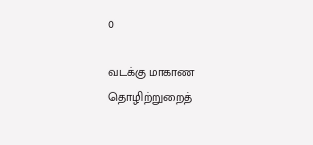0

வடக்கு மாகாண தொழிற்றுறைத்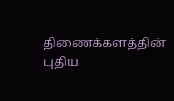திணைக்களத்தின் புதிய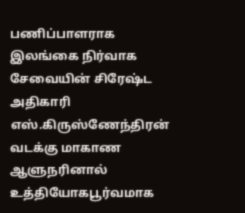பணிப்பாளராக இலங்கை நிர்வாக சேவையின் சிரேஷ்ட அதிகாரி எஸ்.கிருஸ்ணேந்திரன் வடக்கு மாகாண ஆளுநரினால் உத்தியோகபூர்வமாக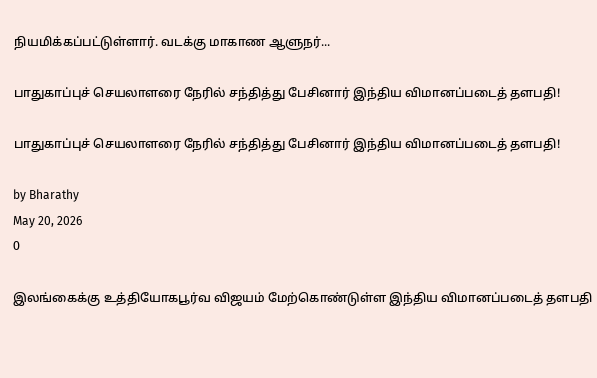நியமிக்கப்பட்டுள்ளார். வடக்கு மாகாண ஆளுநர்...

பாதுகாப்புச் செயலாளரை நேரில் சந்தித்து பேசினார் இந்திய விமானப்படைத் தளபதி!

பாதுகாப்புச் செயலாளரை நேரில் சந்தித்து பேசினார் இந்திய விமானப்படைத் தளபதி!

by Bharathy
May 20, 2026
0

இலங்கைக்கு உத்தியோகபூர்வ விஜயம் மேற்கொண்டுள்ள இந்திய விமானப்படைத் தளபதி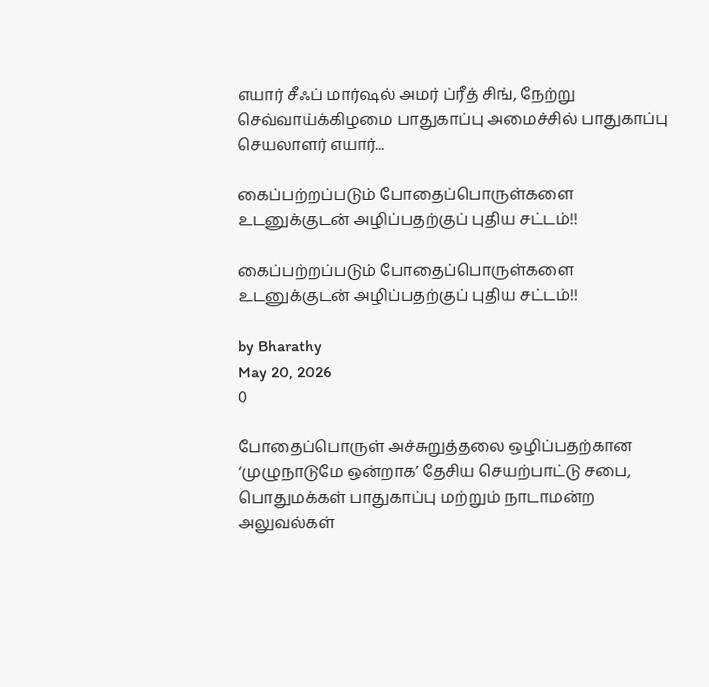எயார் சீஃப் மார்ஷல் அமர் ப்ரீத் சிங், நேற்று செவ்வாய்க்கிழமை பாதுகாப்பு அமைச்சில் பாதுகாப்பு செயலாளர் எயார்...

கைப்பற்றப்படும் போதைப்பொருள்களை உடனுக்குடன் அழிப்பதற்குப் புதிய சட்டம்!!

கைப்பற்றப்படும் போதைப்பொருள்களை உடனுக்குடன் அழிப்பதற்குப் புதிய சட்டம்!!

by Bharathy
May 20, 2026
0

போதைப்பொருள் அச்சுறுத்தலை ஒழிப்பதற்கான ‘முழுநாடுமே ஒன்றாக’ தேசிய செயற்பாட்டு சபை, பொதுமக்கள் பாதுகாப்பு மற்றும் நாடாமன்ற அலுவல்கள்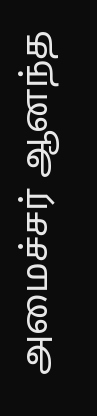அமைச்சர் ஆனந்த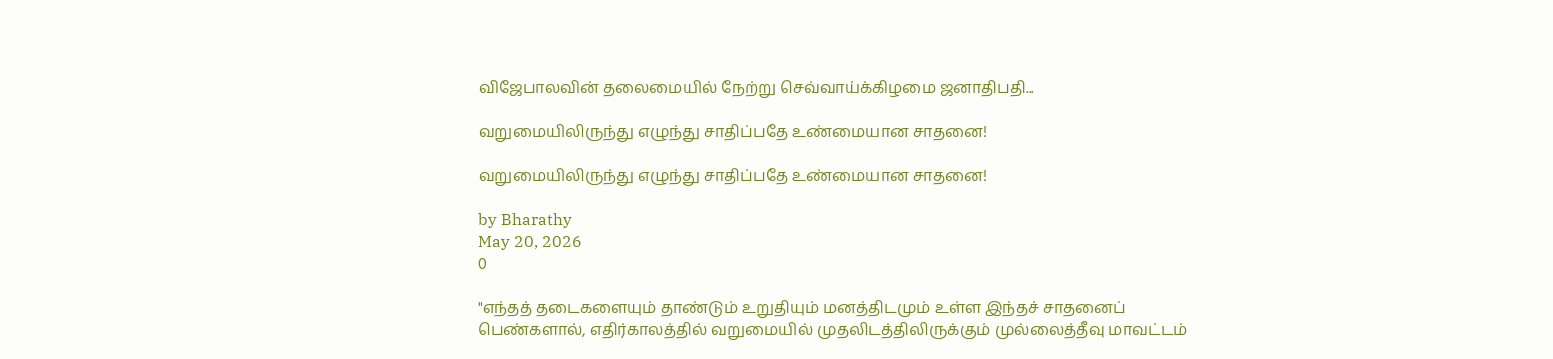விஜேபாலவின் தலைமையில் நேற்று செவ்வாய்க்கிழமை ஜனாதிபதி...

வறுமையிலிருந்து எழுந்து சாதிப்பதே உண்மையான சாதனை!

வறுமையிலிருந்து எழுந்து சாதிப்பதே உண்மையான சாதனை!

by Bharathy
May 20, 2026
0

"எந்தத் தடைகளையும் தாண்டும் உறுதியும் மனத்திடமும் உள்ள இந்தச் சாதனைப் பெண்களால், எதிர்காலத்தில் வறுமையில் முதலிடத்திலிருக்கும் முல்லைத்தீவு மாவட்டம்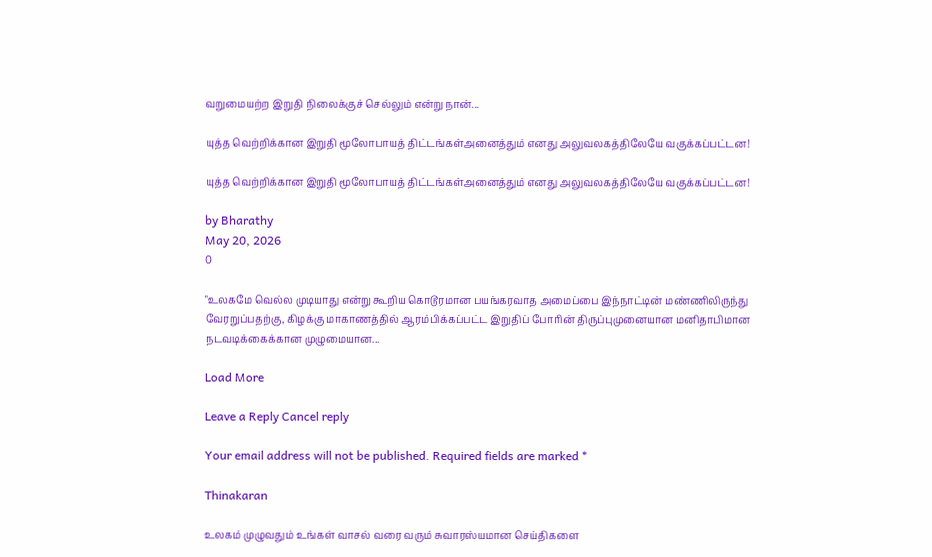வறுமையற்ற இறுதி நிலைக்குச் செல்லும் என்று நான்...

யுத்த வெற்றிக்கான இறுதி மூலோபாயத் திட்டங்கள்அனைத்தும் எனது அலுவலகத்திலேயே வகுக்கப்பட்டன!

யுத்த வெற்றிக்கான இறுதி மூலோபாயத் திட்டங்கள்அனைத்தும் எனது அலுவலகத்திலேயே வகுக்கப்பட்டன!

by Bharathy
May 20, 2026
0

"உலகமே வெல்ல முடியாது என்று கூறிய கொடூரமான பயங்கரவாத அமைப்பை இந்நாட்டின் மண்ணிலிருந்து வேரறுப்பதற்கு, கிழக்கு மாகாணத்தில் ஆரம்பிக்கப்பட்ட இறுதிப் போரின் திருப்புமுனையான மனிதாபிமான நடவடிக்கைக்கான முழுமையான...

Load More

Leave a Reply Cancel reply

Your email address will not be published. Required fields are marked *

Thinakaran

உலகம் முழுவதும் உங்கள் வாசல் வரை வரும் சுவாரஸ்யமான செய்திகளை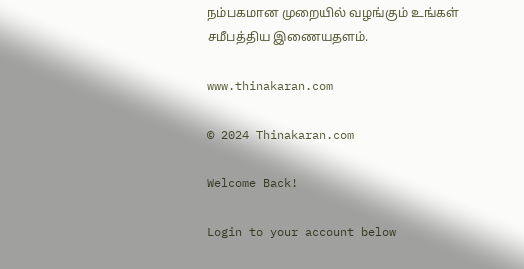நம்பகமான முறையில் வழங்கும் உங்கள் சமீபத்திய இணையதளம்.

www.thinakaran.com

© 2024 Thinakaran.com

Welcome Back!

Login to your account below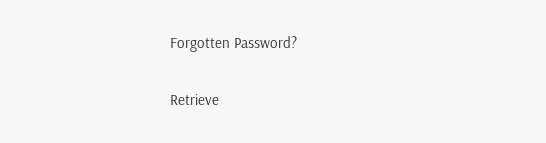Forgotten Password?

Retrieve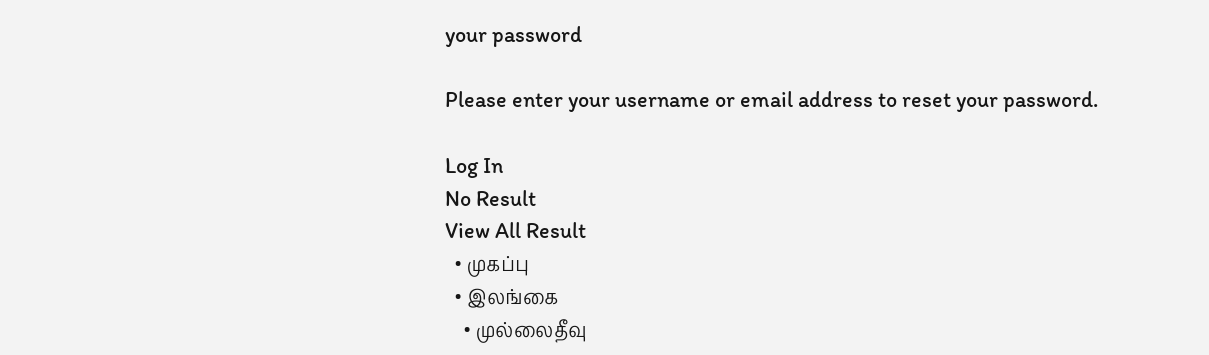your password

Please enter your username or email address to reset your password.

Log In
No Result
View All Result
  • முகப்பு
  • இலங்கை
    • முல்லைதீவு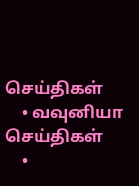செய்திகள்
    • வவுனியா செய்திகள்
    •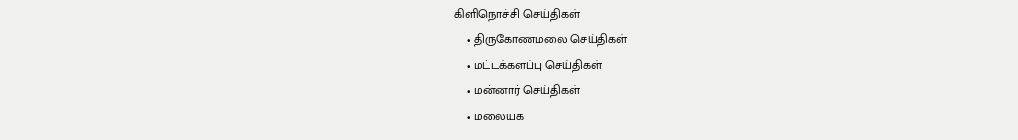கிளிநொச்சி செய்திகள்
    • திருகோணமலை செய்திகள்
    • மட்டக்களப்பு செய்திகள்
    • மன்னார் செய்திகள்
    • மலையக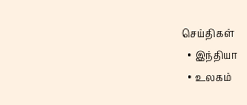செய்திகள்
  • இந்தியா
  • உலகம்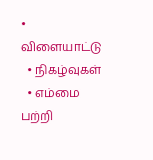• விளையாட்டு
  • நிகழ்வுகள்
  • எம்மை பற்றி